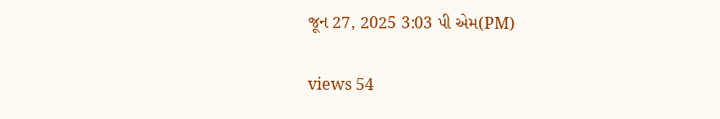જૂન 27, 2025 3:03 પી એમ(PM)

views 54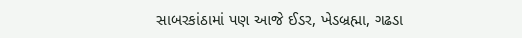સાબરકાંઠામાં પણ આજે ઈડર, ખેડબ્રહ્મા, ગઢડા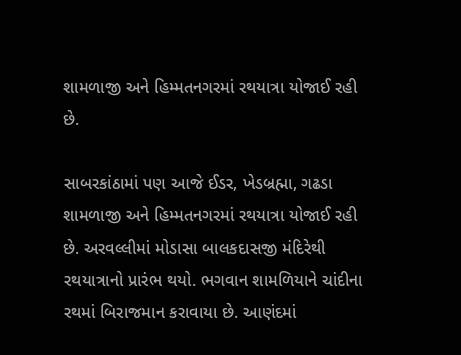શામળાજી અને હિમ્મતનગરમાં રથયાત્રા યોજાઈ રહી છે.

સાબરકાંઠામાં પણ આજે ઈડર, ખેડબ્રહ્મા, ગઢડા શામળાજી અને હિમ્મતનગરમાં રથયાત્રા યોજાઈ રહી છે. અરવલ્લીમાં મોડાસા બાલકદાસજી મંદિરેથી રથયાત્રાનો પ્રારંભ થયો. ભગવાન શામળિયાને ચાંદીના રથમાં બિરાજમાન કરાવાયા છે. આણંદમાં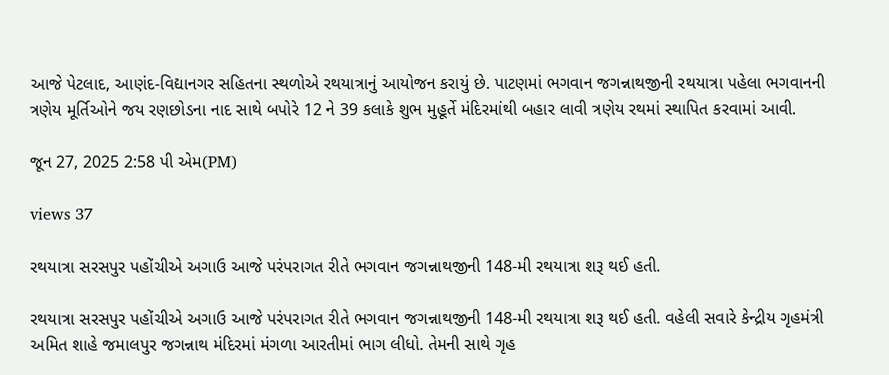આજે પેટલાદ, આણંદ-વિદ્યાનગર સહિતના સ્થળોએ રથયાત્રાનું આયોજન કરાયું છે. પાટણમાં ભગવાન જગન્નાથજીની રથયાત્રા પહેલા ભગવાનની ત્રણેય મૂર્તિઓને જય રણછોડના નાદ સાથે બપોરે 12 ને 39 કલાકે શુભ મુહૂર્તે મંદિરમાંથી બહાર લાવી ત્રણેય રથમાં સ્થાપિત કરવામાં આવી.

જૂન 27, 2025 2:58 પી એમ(PM)

views 37

રથયાત્રા સરસપુર પહોંચીએ અગાઉ આજે પરંપરાગત રીતે ભગવાન જગન્નાથજીની 148-મી રથયાત્રા શરૂ થઈ હતી.

રથયાત્રા સરસપુર પહોંચીએ અગાઉ આજે પરંપરાગત રીતે ભગવાન જગન્નાથજીની 148-મી રથયાત્રા શરૂ થઈ હતી. વહેલી સવારે કેન્દ્રીય ગૃહમંત્રી અમિત શાહે જમાલપુર જગન્નાથ મંદિરમાં મંગળા આરતીમાં ભાગ લીધો. તેમની સાથે ગૃહ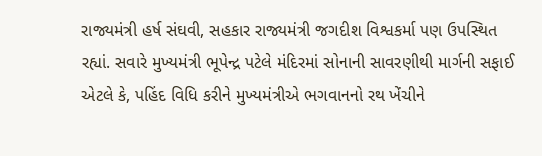રાજ્યમંત્રી હર્ષ સંઘવી, સહકાર રાજ્યમંત્રી જગદીશ વિશ્વકર્મા પણ ઉપસ્થિત રહ્યાં. સવારે મુખ્યમંત્રી ભૂપેન્દ્ર પટેલે મંદિરમાં સોનાની સાવરણીથી માર્ગની સફાઈ એટલે કે, પહિંદ વિધિ કરીને મુખ્યમંત્રીએ ભગવાનનો રથ ખેંચીને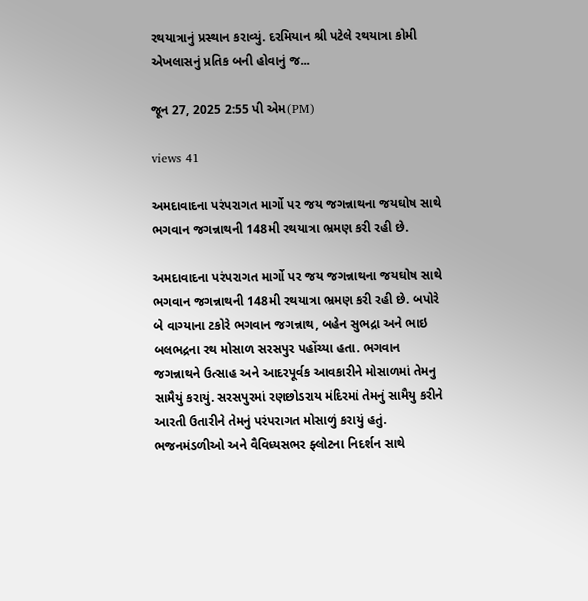રથયાત્રાનું પ્રસ્થાન કરાવ્યું. દરમિયાન શ્રી પટેલે રથયાત્રા કોમી એખલાસનું પ્રતિક બની હોવાનું જ...

જૂન 27, 2025 2:55 પી એમ(PM)

views 41

અમદાવાદના પરંપરાગત માર્ગો પર જય જગન્નાથના જયઘોષ સાથે ભગવાન જગન્નાથની 148મી રથયાત્રા ભ્રમણ કરી રહી છે.

અમદાવાદના પરંપરાગત માર્ગો પર જય જગન્નાથના જયઘોષ સાથે ભગવાન જગન્નાથની 148મી રથયાત્રા ભ્રમણ કરી રહી છે. બપોરે બે વાગ્યાના ટકોરે ભગવાન જગન્નાથ, બહેન સુભદ્રા અને ભાઇ બલભદ્રના રથ મોસાળ સરસપુર પહોંચ્યા હતા. ભગવાન જગન્નાથને ઉત્સાહ અને આદરપૂર્વક આવકારીને મોસાળમાં તેમનુ સામૈયું કરાયું. સરસપુરમાં રણછોડરાય મંદિરમાં તેમનું સામૈયુ કરીને આરતી ઉતારીને તેમનું પરંપરાગત મોસાળું કરાયું હતું. ભજનમંડળીઓ અને વૈવિધ્યસભર ફ્લોટના નિદર્શન સાથે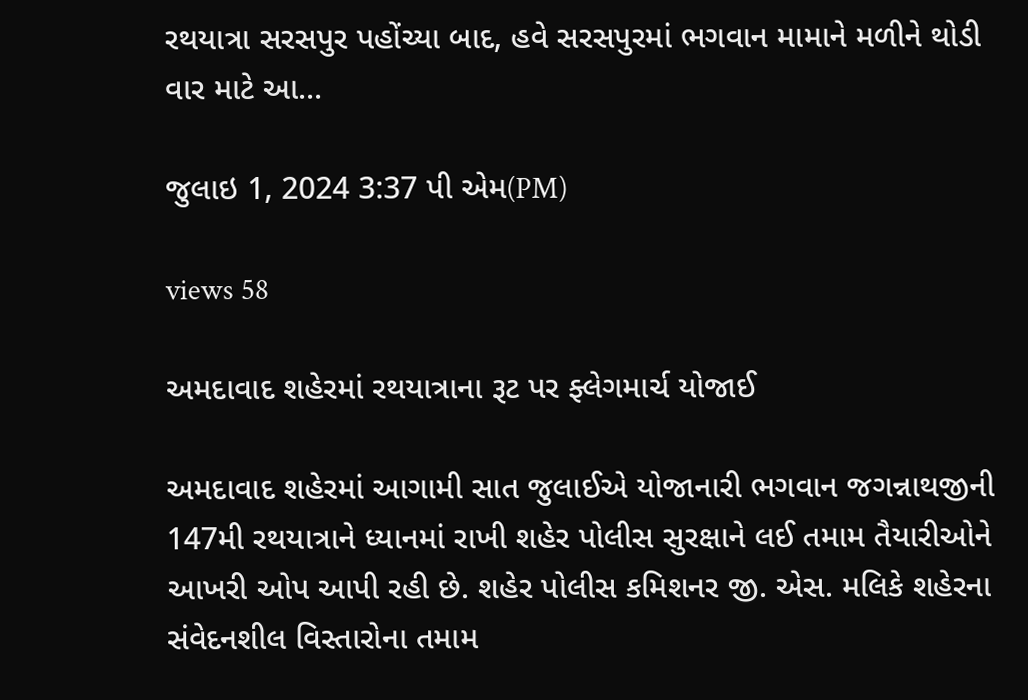રથયાત્રા સરસપુર પહોંચ્યા બાદ, હવે સરસપુરમાં ભગવાન મામાને મળીને થોડી વાર માટે આ...

જુલાઇ 1, 2024 3:37 પી એમ(PM)

views 58

અમદાવાદ શહેરમાં રથયાત્રાના રૂટ પર ફ્લેગમાર્ચ યોજાઈ

અમદાવાદ શહેરમાં આગામી સાત જુલાઈએ યોજાનારી ભગવાન જગન્નાથજીની 147મી રથયાત્રાને ધ્યાનમાં રાખી શહેર પોલીસ સુરક્ષાને લઈ તમામ તૈયારીઓને આખરી ઓપ આપી રહી છે. શહેર પોલીસ કમિશનર જી. એસ. મલિકે શહેરના સંવેદનશીલ વિસ્તારોના તમામ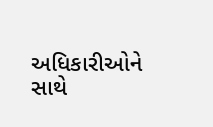અધિકારીઓને સાથે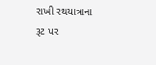રાખી રથયાત્રાના રૂટ પર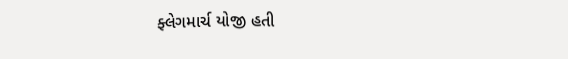ફ્લેગમાર્ચ યોજી હતી